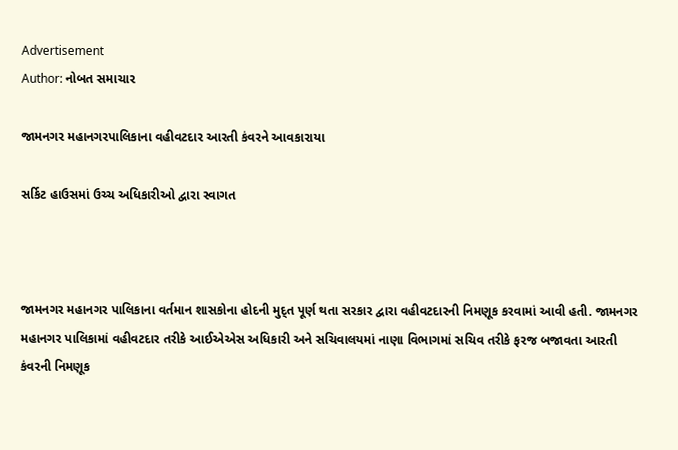Advertisement
Author: નોબત સમાચાર

જામનગર મહાનગરપાલિકાના વહીવટદાર આરતી કંવરને આવકારાયા

સર્કિટ હાઉસમાં ઉચ્ચ અધિકારીઓ દ્વારા સ્વાગત



જામનગર મહાનગર પાલિકાના વર્તમાન શાસકોના હોદની મુદ્ત પૂર્ણ થતા સરકાર દ્વારા વહીવટદારની નિમણૂક કરવામાં આવી હતી. જામનગર મહાનગર પાલિકામાં વહીવટદાર તરીકે આઈએએસ અધિકારી અને સચિવાલયમાં નાણા વિભાગમાં સચિવ તરીકે ફરજ બજાવતા આરતી કંવરની નિમણૂક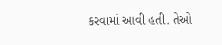કરવામાં આવી હતી. તેઓ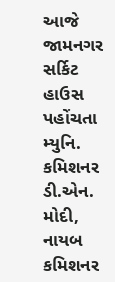આજે જામનગર સર્કિટ હાઉસ પહોંચતા મ્યુનિ. કમિશનર ડી.એન. મોદી, નાયબ કમિશનર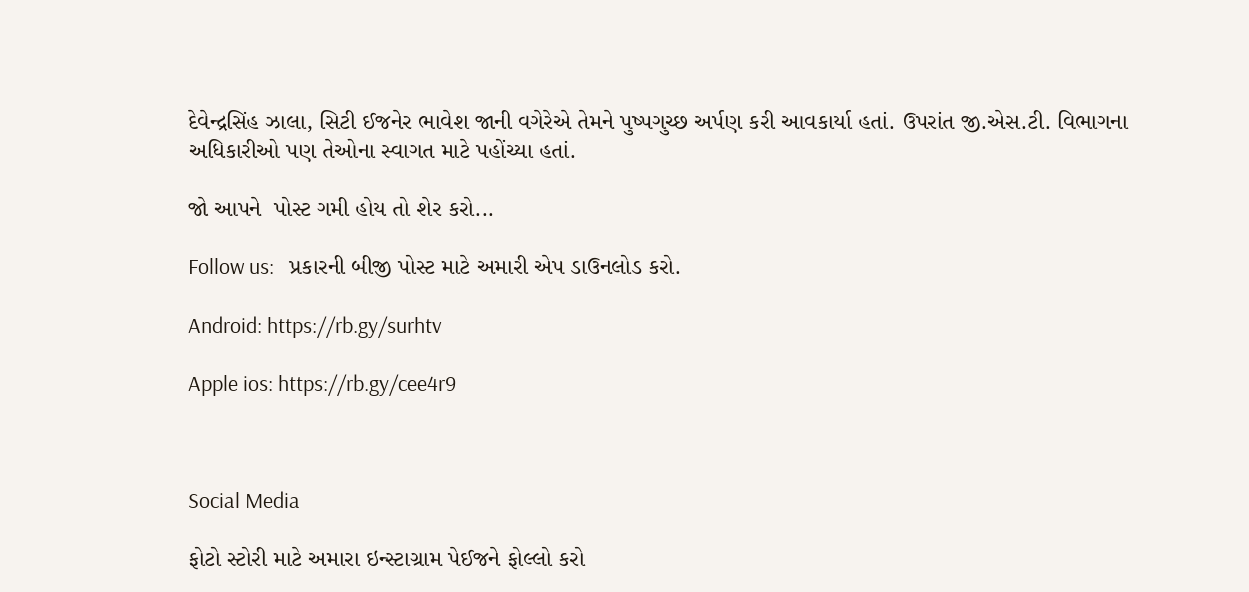દેવેન્દ્રસિંહ ઝાલા, સિટી ઈજનેર ભાવેશ જાની વગેરેએ તેમને પુષ્પગુચ્છ અર્પણ કરી આવકાર્યા હતાં. ઉપરાંત જી.એસ.ટી. વિભાગના અધિકારીઓ પણ તેઓના સ્વાગત માટે પહોંચ્યા હતાં.

જો આપને  પોસ્ટ ગમી હોય તો શેર કરો...

Follow us:   પ્રકારની બીજી પોસ્ટ માટે અમારી એપ ડાઉનલોડ કરો.

Android: https://rb.gy/surhtv

Apple ios: https://rb.gy/cee4r9



Social Media

ફોટો સ્ટોરી માટે અમારા ઇન્સ્ટાગ્રામ પેઈજને ફોલ્લો કરો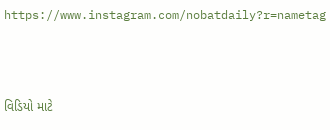https://www.instagram.com/nobatdaily?r=nametag



વિડિયો માટે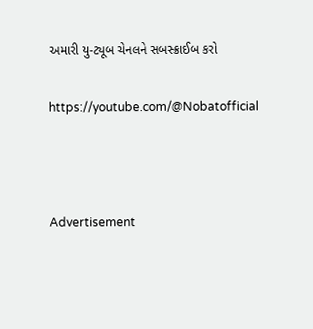અમારી યુ-ટ્યૂબ ચેનલને સબસ્ક્રાઈબ કરો

https://youtube.com/@Nobatofficial



Advertisement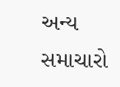અન્ય સમાચારો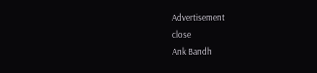Advertisement
close
Ank Bandh